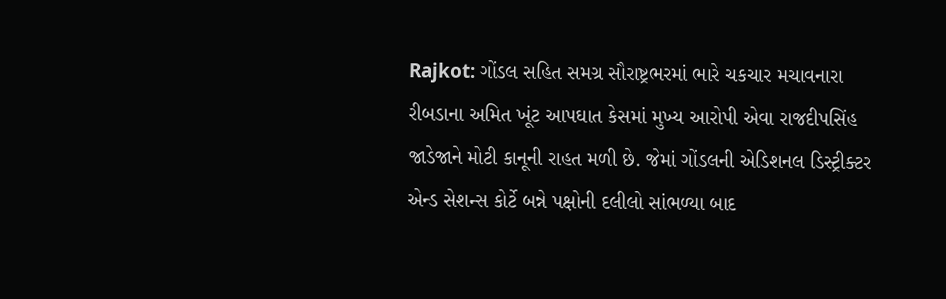Rajkot: ગોંડલ સહિત સમગ્ર સૌરાષ્ટ્રભરમાં ભારે ચકચાર મચાવનારા રીબડાના અમિત ખૂંટ આપઘાત કેસમાં મુખ્ય આરોપી એવા રાજદીપસિંહ જાડેજાને મોટી કાનૂની રાહત મળી છે. જેમાં ગોંડલની એડિશનલ ડિસ્ટ્રીક્ટર એન્ડ સેશન્સ કોર્ટે બન્ને પક્ષોની દલીલો સાંભળ્યા બાદ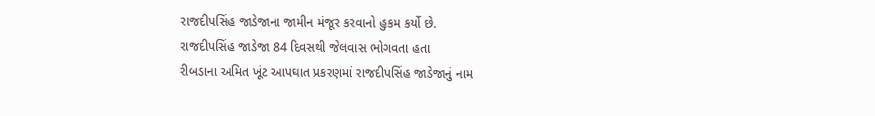રાજદીપસિંહ જાડેજાના જામીન મંજૂર કરવાનો હુકમ કર્યો છે.
રાજદીપસિંહ જાડેજા 84 દિવસથી જેલવાસ ભોગવતા હતા
રીબડાના અમિત ખૂંટ આપઘાત પ્રકરણમાં રાજદીપસિંહ જાડેજાનું નામ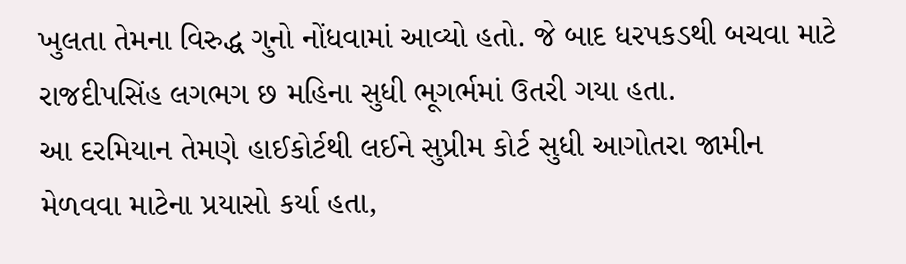ખુલતા તેમના વિરુદ્ધ ગુનો નોંધવામાં આવ્યો હતો. જે બાદ ધરપકડથી બચવા માટે રાજદીપસિંહ લગભગ છ મહિના સુધી ભૂગર્ભમાં ઉતરી ગયા હતા.
આ દરમિયાન તેમણે હાઈકોર્ટથી લઈને સુપ્રીમ કોર્ટ સુધી આગોતરા જામીન મેળવવા માટેના પ્રયાસો કર્યા હતા,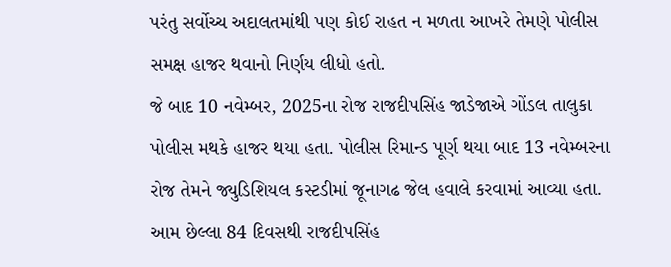પરંતુ સર્વોચ્ચ અદાલતમાંથી પણ કોઈ રાહત ન મળતા આખરે તેમણે પોલીસ સમક્ષ હાજર થવાનો નિર્ણય લીધો હતો.
જે બાદ 10 નવેમ્બર, 2025ના રોજ રાજદીપસિંહ જાડેજાએ ગોંડલ તાલુકા પોલીસ મથકે હાજર થયા હતા. પોલીસ રિમાન્ડ પૂર્ણ થયા બાદ 13 નવેમ્બરના રોજ તેમને જ્યુડિશિયલ કસ્ટડીમાં જૂનાગઢ જેલ હવાલે કરવામાં આવ્યા હતા. આમ છેલ્લા 84 દિવસથી રાજદીપસિંહ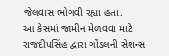જેલવાસ ભોગવી રહ્યા હતા.
આ કેસમાં જામીન મેળવવા માટે રાજદીપસિંહ દ્વારા ગોંડલની સેશન્સ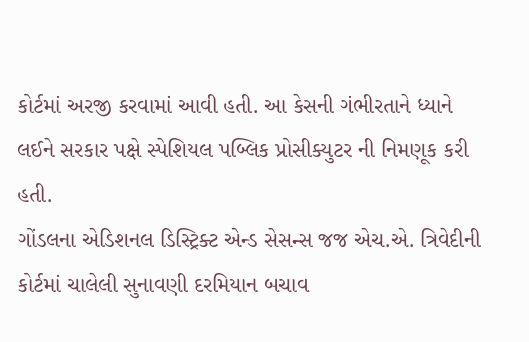કોર્ટમાં અરજી કરવામાં આવી હતી. આ કેસની ગંભીરતાને ધ્યાને લઈને સરકાર પક્ષે સ્પેશિયલ પબ્લિક પ્રોસીક્યુટર ની નિમણૂક કરી હતી.
ગોંડલના એડિશનલ ડિસ્ટ્રિક્ટ એન્ડ સેસન્સ જજ એચ.એ. ત્રિવેદીની કોર્ટમાં ચાલેલી સુનાવણી દરમિયાન બચાવ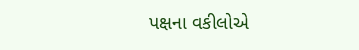પક્ષના વકીલોએ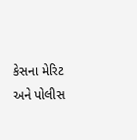કેસના મેરિટ અને પોલીસ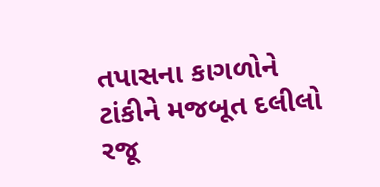તપાસના કાગળોને ટાંકીને મજબૂત દલીલો રજૂ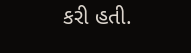કરી હતી.